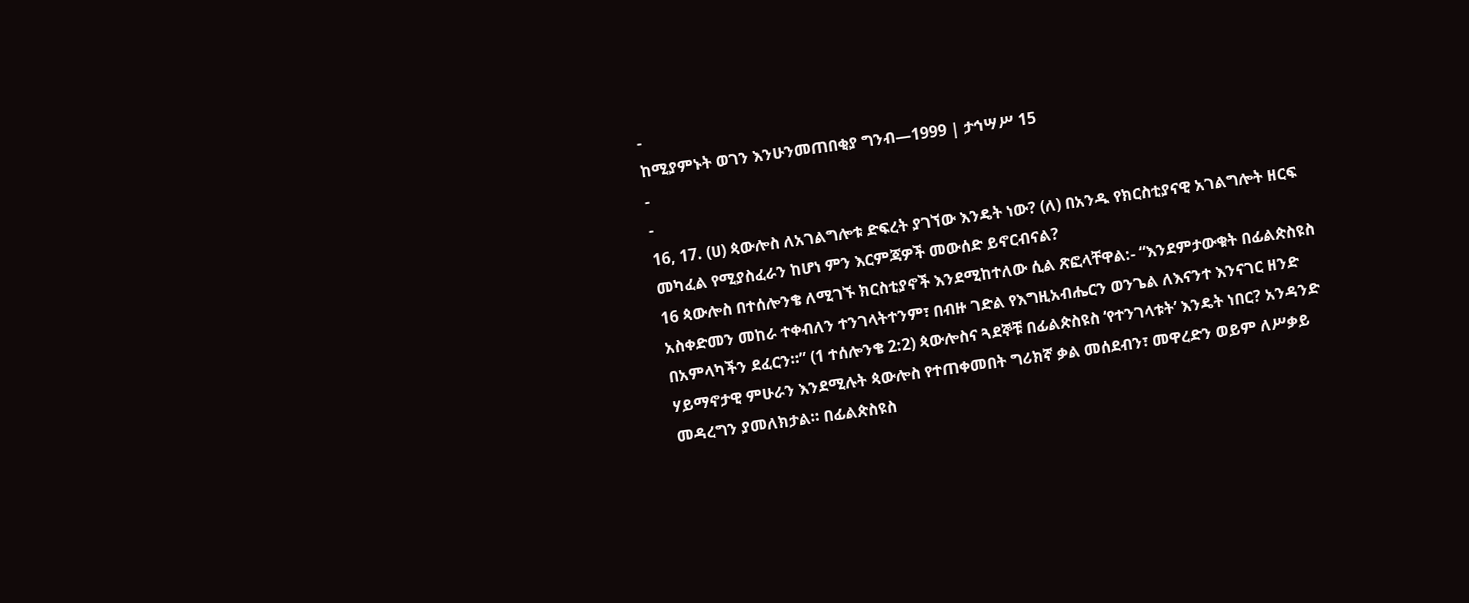-
ከሚያምኑት ወገን እንሁንመጠበቂያ ግንብ—1999 | ታኅሣሥ 15
-
-
16, 17. (ሀ) ጳውሎስ ለአገልግሎቱ ድፍረት ያገኘው እንዴት ነው? (ለ) በአንዱ የክርስቲያናዊ አገልግሎት ዘርፍ መካፈል የሚያስፈራን ከሆነ ምን እርምጃዎች መውሰድ ይኖርብናል?
16 ጳውሎስ በተሰሎንቄ ለሚገኙ ክርስቲያኖች እንደሚከተለው ሲል ጽፎላቸዋል:- “እንደምታውቁት በፊልጵስዩስ አስቀድመን መከራ ተቀብለን ተንገላትተንም፣ በብዙ ገድል የእግዚአብሔርን ወንጌል ለእናንተ እንናገር ዘንድ በአምላካችን ደፈርን።” (1 ተሰሎንቄ 2:2) ጳውሎስና ጓደኞቹ በፊልጵስዩስ ‘የተንገላቱት’ እንዴት ነበር? አንዳንድ ሃይማኖታዊ ምሁራን እንደሚሉት ጳውሎስ የተጠቀመበት ግሪክኛ ቃል መሰደብን፣ መዋረድን ወይም ለሥቃይ መዳረግን ያመለክታል። በፊልጵስዩስ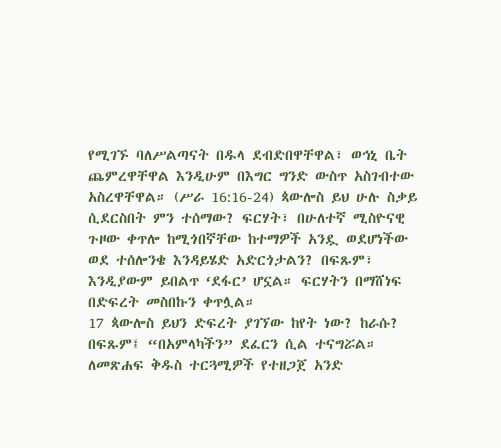የሚገኙ ባለሥልጣናት በዱላ ደብድበዋቸዋል፣ ወኅኒ ቤት ጨምረዋቸዋል እንዲሁም በእግር ግንድ ውስጥ አስገብተው አስረዋቸዋል። (ሥራ 16:16-24) ጳውሎስ ይህ ሁሉ ስቃይ ሲደርስበት ምን ተሰማው? ፍርሃት፣ በሁለተኛ ሚስዮናዊ ጉዞው ቀጥሎ ከሚጎበኛቸው ከተማዎች አንዷ ወደሆነችው ወደ ተሰሎንቄ እንዳይሄድ አድርጎታልን? በፍጹም፣ እንዲያውም ይበልጥ ‘ደፋር’ ሆኗል። ፍርሃትን በማሸነፍ በድፍረት መስበኩን ቀጥሏል።
17 ጳውሎስ ይህን ድፍረት ያገኘው ከየት ነው? ከራሱ? በፍጹም፤ “በአምላካችን” ደፈርን ሲል ተናግሯል። ለመጽሐፍ ቅዱስ ተርጓሚዎች የተዘጋጀ አንድ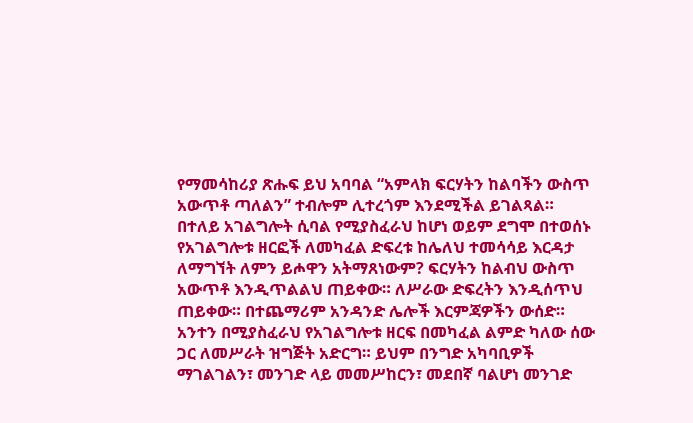የማመሳከሪያ ጽሑፍ ይህ አባባል “አምላክ ፍርሃትን ከልባችን ውስጥ አውጥቶ ጣለልን” ተብሎም ሊተረጎም እንደሚችል ይገልጻል። በተለይ አገልግሎት ሲባል የሚያስፈራህ ከሆነ ወይም ደግሞ በተወሰኑ የአገልግሎቱ ዘርፎች ለመካፈል ድፍረቱ ከሌለህ ተመሳሳይ እርዳታ ለማግኘት ለምን ይሖዋን አትማጸነውም? ፍርሃትን ከልብህ ውስጥ አውጥቶ እንዲጥልልህ ጠይቀው። ለሥራው ድፍረትን እንዲሰጥህ ጠይቀው። በተጨማሪም አንዳንድ ሌሎች እርምጃዎችን ውሰድ። አንተን በሚያስፈራህ የአገልግሎቱ ዘርፍ በመካፈል ልምድ ካለው ሰው ጋር ለመሥራት ዝግጅት አድርግ። ይህም በንግድ አካባቢዎች ማገልገልን፣ መንገድ ላይ መመሥከርን፣ መደበኛ ባልሆነ መንገድ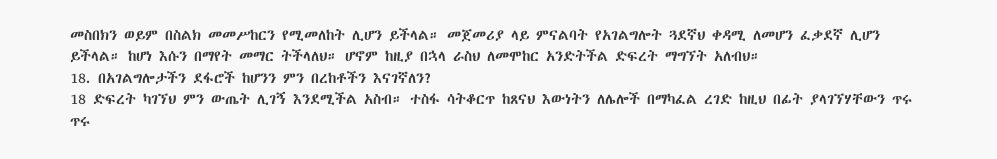መስበክን ወይም በስልክ መመሥከርን የሚመለከት ሊሆን ይችላል። መጀመሪያ ላይ ምናልባት የአገልግሎት ጓደኛህ ቀዳሚ ለመሆን ፈቃደኛ ሊሆን ይችላል። ከሆነ እሱን በማየት መማር ትችላለህ። ሆኖም ከዚያ በኋላ ራስህ ለመሞከር አንድትችል ድፍረት ማግኘት አለብህ።
18. በአገልግሎታችን ደፋሮች ከሆንን ምን በረከቶችን እናገኛለን?
18 ድፍረት ካገኘህ ምን ውጤት ሊገኝ እንደሚችል አስብ። ተስፋ ሳትቆርጥ ከጸናህ እውነትን ለሌሎች በማካፈል ረገድ ከዚህ በፊት ያላገኘሃቸውን ጥሩ ጥሩ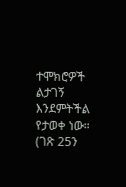ተሞክሮዎች ልታገኝ እንደምትችል የታወቀ ነው። (ገጽ 25ን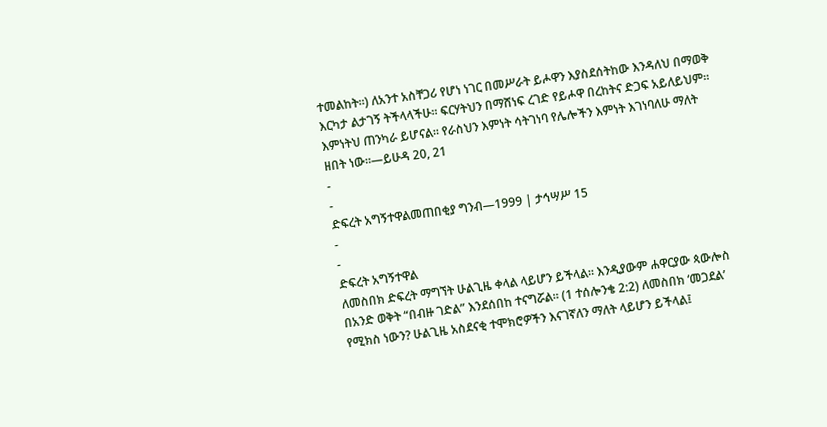ተመልከት።) ለአንተ አስቸጋሪ የሆነ ነገር በመሥራት ይሖዋን እያስደሰትከው እንዳለህ በማወቅ እርካታ ልታገኝ ትችላላችሁ። ፍርሃትህን በማሸነፍ ረገድ የይሖዋ በረከትና ድጋፍ አይለይህም። እምነትህ ጠንካራ ይሆናል። የራስህን እምነት ሳትገነባ የሌሎችን እምነት እገነባለሁ ማለት ዘበት ነው።—ይሁዳ 20, 21
-
-
ድፍረት አግኝተዋልመጠበቂያ ግንብ—1999 | ታኅሣሥ 15
-
-
ድፍረት አግኝተዋል
ለመስበክ ድፍረት ማግኘት ሁልጊዜ ቀላል ላይሆን ይችላል። እንዲያውም ሐዋርያው ጳውሎስ በአንድ ወቅት “በብዙ ገድል” እንደሰበከ ተናግሯል። (1 ተሰሎንቄ 2:2) ለመስበክ ‘መጋደል’ የሚክስ ነውን? ሁልጊዜ አስደናቂ ተሞክሮዎችን እናገኛለን ማለት ላይሆን ይችላል፤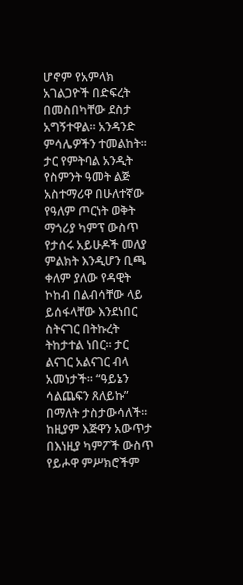ሆኖም የአምላክ አገልጋዮች በድፍረት በመስበካቸው ደስታ አግኝተዋል። አንዳንድ ምሳሌዎችን ተመልከት።
ታር የምትባል አንዲት የስምንት ዓመት ልጅ አስተማሪዋ በሁለተኛው የዓለም ጦርነት ወቅት ማጎሪያ ካምፕ ውስጥ የታሰሩ አይሁዶች መለያ ምልክት እንዲሆን ቢጫ ቀለም ያለው የዳዊት ኮከብ በልብሳቸው ላይ ይሰፋላቸው እንደነበር ስትናገር በትኩረት ትከታተል ነበር። ታር ልናገር አልናገር ብላ አመነታች። “ዓይኔን ሳልጨፍን ጸለይኩ” በማለት ታስታውሳለች። ከዚያም እጅዋን አውጥታ በእነዚያ ካምፖች ውስጥ የይሖዋ ምሥክሮችም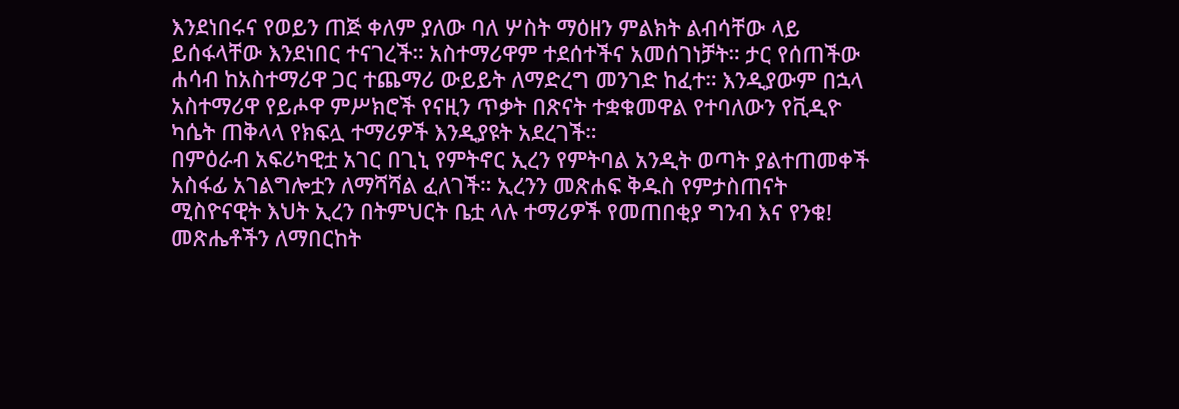እንደነበሩና የወይን ጠጅ ቀለም ያለው ባለ ሦስት ማዕዘን ምልክት ልብሳቸው ላይ ይሰፋላቸው እንደነበር ተናገረች። አስተማሪዋም ተደሰተችና አመሰገነቻት። ታር የሰጠችው ሐሳብ ከአስተማሪዋ ጋር ተጨማሪ ውይይት ለማድረግ መንገድ ከፈተ። እንዲያውም በኋላ አስተማሪዋ የይሖዋ ምሥክሮች የናዚን ጥቃት በጽናት ተቋቁመዋል የተባለውን የቪዲዮ ካሴት ጠቅላላ የክፍሏ ተማሪዎች እንዲያዩት አደረገች።
በምዕራብ አፍሪካዊቷ አገር በጊኒ የምትኖር ኢረን የምትባል አንዲት ወጣት ያልተጠመቀች አስፋፊ አገልግሎቷን ለማሻሻል ፈለገች። ኢረንን መጽሐፍ ቅዱስ የምታስጠናት ሚስዮናዊት እህት ኢረን በትምህርት ቤቷ ላሉ ተማሪዎች የመጠበቂያ ግንብ እና የንቁ! መጽሔቶችን ለማበርከት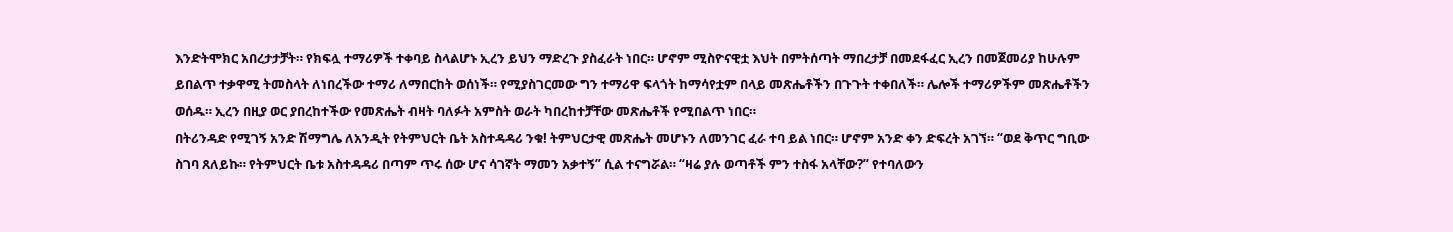እንድትሞክር አበረታታቻት። የክፍሏ ተማሪዎች ተቀባይ ስላልሆኑ ኢረን ይህን ማድረጉ ያስፈራት ነበር። ሆኖም ሚስዮናዊቷ እህት በምትሰጣት ማበረታቻ በመደፋፈር ኢረን በመጀመሪያ ከሁሉም ይበልጥ ተቃዋሚ ትመስላት ለነበረችው ተማሪ ለማበርከት ወሰነች። የሚያስገርመው ግን ተማሪዋ ፍላጎት ከማሳየቷም በላይ መጽሔቶችን በጉጉት ተቀበለች። ሌሎች ተማሪዎችም መጽሔቶችን ወሰዱ። ኢረን በዚያ ወር ያበረከተችው የመጽሔት ብዛት ባለፉት አምስት ወራት ካበረከተቻቸው መጽሔቶች የሚበልጥ ነበር።
በትሪንዳድ የሚገኝ አንድ ሽማግሌ ለአንዲት የትምህርት ቤት አስተዳዳሪ ንቁ! ትምህርታዊ መጽሔት መሆኑን ለመንገር ፈራ ተባ ይል ነበር። ሆኖም አንድ ቀን ድፍረት አገኘ። “ወደ ቅጥር ግቢው ስገባ ጸለይኩ። የትምህርት ቤቱ አስተዳዳሪ በጣም ጥሩ ሰው ሆና ሳገኛት ማመን አቃተኝ” ሲል ተናግሯል። “ዛሬ ያሉ ወጣቶች ምን ተስፋ አላቸው?” የተባለውን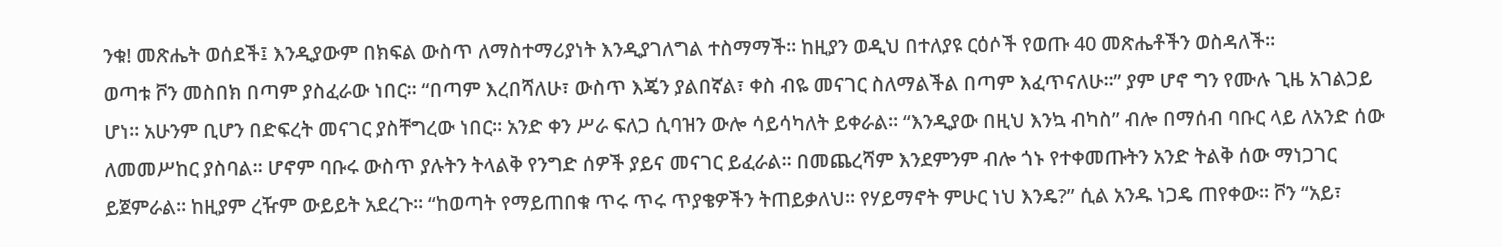ንቁ! መጽሔት ወሰደች፤ እንዲያውም በክፍል ውስጥ ለማስተማሪያነት እንዲያገለግል ተስማማች። ከዚያን ወዲህ በተለያዩ ርዕሶች የወጡ 40 መጽሔቶችን ወስዳለች።
ወጣቱ ቮን መስበክ በጣም ያስፈራው ነበር። “በጣም እረበሻለሁ፣ ውስጥ እጄን ያልበኛል፣ ቀስ ብዬ መናገር ስለማልችል በጣም እፈጥናለሁ።” ያም ሆኖ ግን የሙሉ ጊዜ አገልጋይ ሆነ። አሁንም ቢሆን በድፍረት መናገር ያስቸግረው ነበር። አንድ ቀን ሥራ ፍለጋ ሲባዝን ውሎ ሳይሳካለት ይቀራል። “እንዲያው በዚህ እንኳ ብካስ” ብሎ በማሰብ ባቡር ላይ ለአንድ ሰው ለመመሥከር ያስባል። ሆኖም ባቡሩ ውስጥ ያሉትን ትላልቅ የንግድ ሰዎች ያይና መናገር ይፈራል። በመጨረሻም እንደምንም ብሎ ጎኑ የተቀመጡትን አንድ ትልቅ ሰው ማነጋገር ይጀምራል። ከዚያም ረዥም ውይይት አደረጉ። “ከወጣት የማይጠበቁ ጥሩ ጥሩ ጥያቄዎችን ትጠይቃለህ። የሃይማኖት ምሁር ነህ እንዴ?” ሲል አንዱ ነጋዴ ጠየቀው። ቮን “አይ፣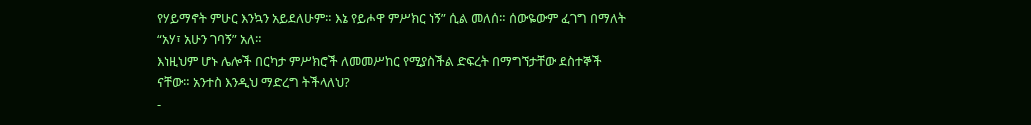የሃይማኖት ምሁር እንኳን አይደለሁም። እኔ የይሖዋ ምሥክር ነኝ” ሲል መለሰ። ሰውዬውም ፈገግ በማለት “አሃ፣ አሁን ገባኝ” አለ።
እነዚህም ሆኑ ሌሎች በርካታ ምሥክሮች ለመመሥከር የሚያስችል ድፍረት በማግኘታቸው ደስተኞች ናቸው። አንተስ እንዲህ ማድረግ ትችላለህ?
-